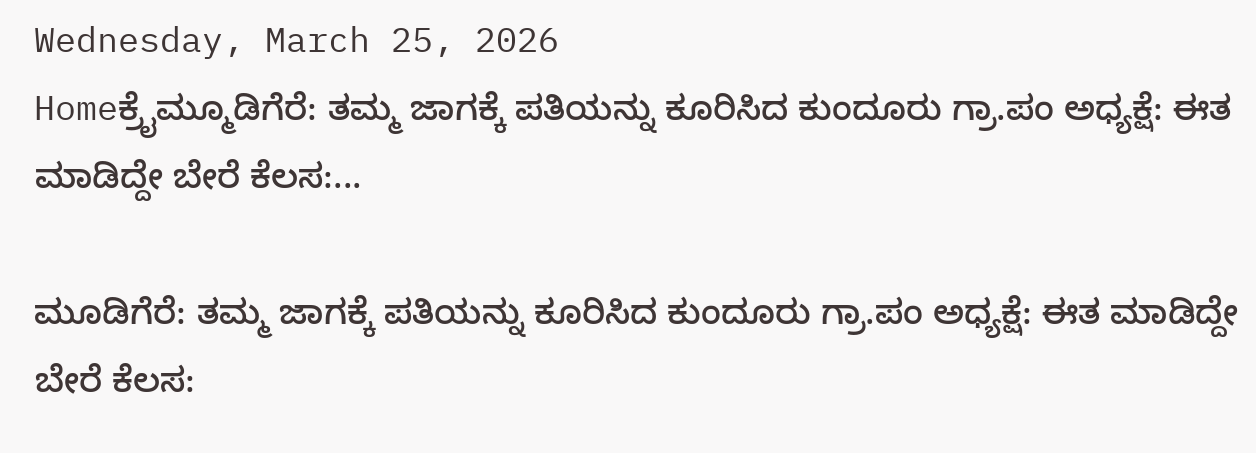Wednesday, March 25, 2026
Homeಕ್ರೈಮ್ಮೂಡಿಗೆರೆ: ತಮ್ಮ ಜಾಗಕ್ಕೆ ಪತಿಯನ್ನು ಕೂರಿಸಿದ ಕುಂದೂರು ಗ್ರಾ.ಪಂ ಅಧ್ಯಕ್ಷೆ: ಈತ ಮಾಡಿದ್ದೇ ಬೇರೆ ಕೆಲಸ:...

ಮೂಡಿಗೆರೆ: ತಮ್ಮ ಜಾಗಕ್ಕೆ ಪತಿಯನ್ನು ಕೂರಿಸಿದ ಕುಂದೂರು ಗ್ರಾ.ಪಂ ಅಧ್ಯಕ್ಷೆ: ಈತ ಮಾಡಿದ್ದೇ ಬೇರೆ ಕೆಲಸ: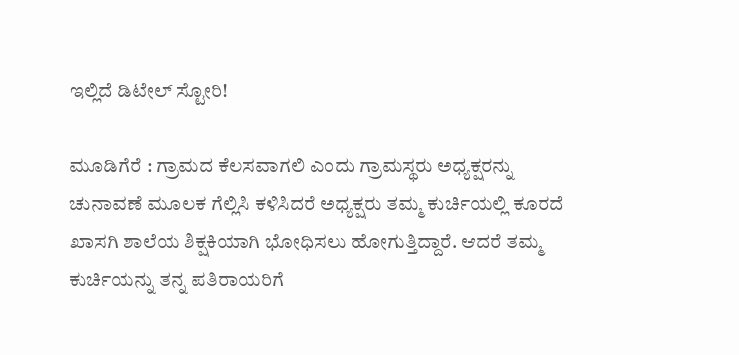ಇಲ್ಲಿದೆ ಡಿಟೇಲ್‌ ಸ್ಟೋರಿ!

ಮೂಡಿಗೆರೆ : ಗ್ರಾಮದ ಕೆಲಸವಾಗಲಿ ಎಂದು ಗ್ರಾಮಸ್ಥರು ಅಧ್ಯಕ್ಷರನ್ನು ಚುನಾವಣೆ ಮೂಲಕ ಗೆಲ್ಲಿಸಿ ಕಳಿಸಿದರೆ ಅಧ್ಯಕ್ಷರು ತಮ್ಮ ಕುರ್ಚಿಯಲ್ಲಿ ಕೂರದೆ ಖಾಸಗಿ ಶಾಲೆಯ ಶಿಕ್ಷಕಿಯಾಗಿ ಭೋಧಿಸಲು ಹೋಗುತ್ತಿದ್ದಾರೆ. ಆದರೆ ತಮ್ಮ ಕುರ್ಚಿಯನ್ನು ತನ್ನ ಪತಿರಾಯರಿಗೆ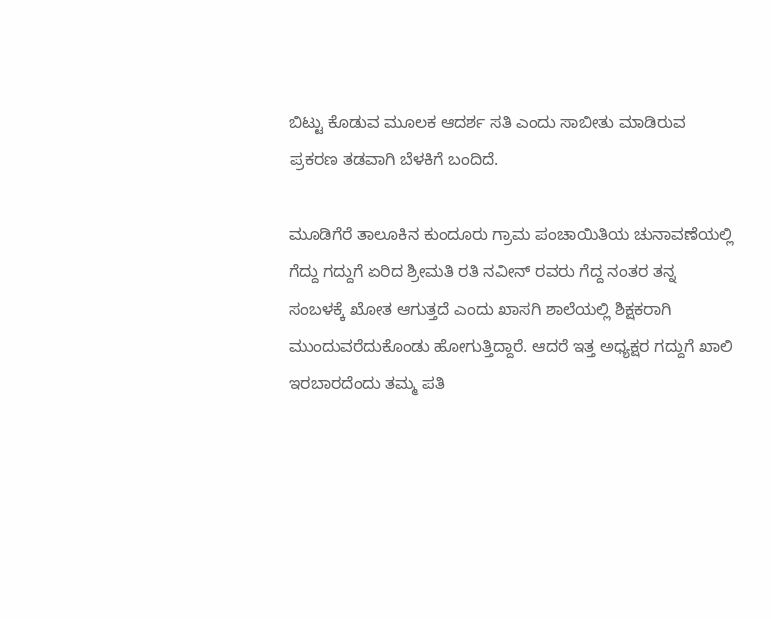ಬಿಟ್ಟು ಕೊಡುವ ಮೂಲಕ ಆದರ್ಶ ಸತಿ ಎಂದು ಸಾಬೀತು ಮಾಡಿರುವ ಪ್ರಕರಣ ತಡವಾಗಿ ಬೆಳಕಿಗೆ ಬಂದಿದೆ.

ಮೂಡಿಗೆರೆ ತಾಲೂಕಿನ ಕುಂದೂರು ಗ್ರಾಮ ಪಂಚಾಯಿತಿಯ ಚುನಾವಣೆಯಲ್ಲಿ ಗೆದ್ದು ಗದ್ದುಗೆ ಏರಿದ ಶ್ರೀಮತಿ ರತಿ ನವೀನ್ ರವರು ಗೆದ್ದ ನಂತರ ತನ್ನ ಸಂಬಳಕ್ಕೆ ಖೋತ ಆಗುತ್ತದೆ ಎಂದು ಖಾಸಗಿ ಶಾಲೆಯಲ್ಲಿ ಶಿಕ್ಷಕರಾಗಿ ಮುಂದುವರೆದುಕೊಂಡು ಹೋಗುತ್ತಿದ್ದಾರೆ. ಆದರೆ ಇತ್ತ ಅಧ್ಯಕ್ಷರ ಗದ್ದುಗೆ ಖಾಲಿ ಇರಬಾರದೆಂದು ತಮ್ಮ ಪತಿ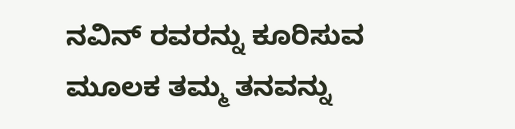ನವಿನ್ ರವರನ್ನು ಕೂರಿಸುವ ಮೂಲಕ ತಮ್ಮ ತನವನ್ನು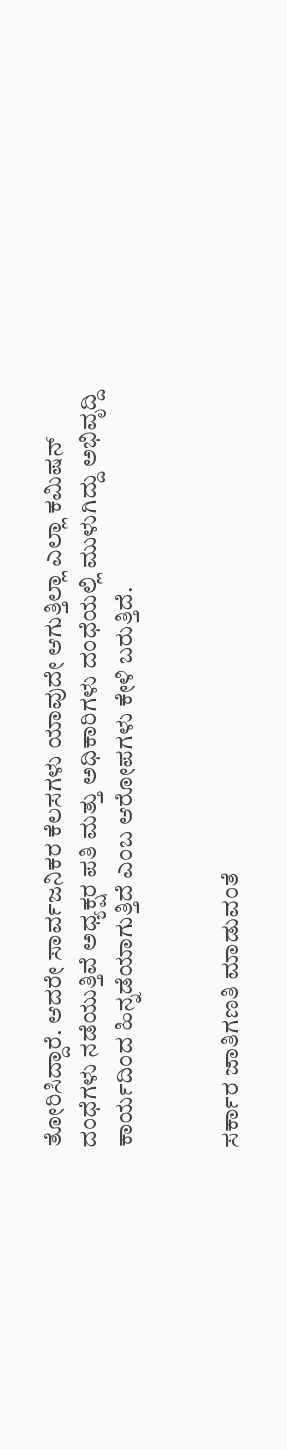ತೋರಿಸಿದ್ದಾರೆ. ಆದರೇ ಸಾರ್ವಜನಿಕರ ಕೆಲಸಗಳು ಯಾವುದೇ ಆಗುತ್ತಿಲ್ಲಾ ಎಲ್ಲಾ ಕಮಿಷನ್ ದಂಧೆಗಳು ನಡೆಯುತ್ತಿವೆ ಅಧ್ಯಕ್ಷರ ಪತಿ ಮತ್ತು ಅಧಿಕಾರಿಗಳು ದಂಧೆಯಲ್ಲಿ ಮುಳುಗಿದ್ದು ಅಭಿವೃದ್ದಿ ಕಾರ್ಯದಿಂದ ಹಿನ್ನಡೆಯಾಗುತ್ತಿದೆ ಎಂಬ ಆರೋಪಗಳು ಕೇಳಿ ಬರುತ್ತಿದೆ.


ಸರ್ಕಾರ ಜಾತಿಗಣತಿ ಮಾಡುವಂತೆ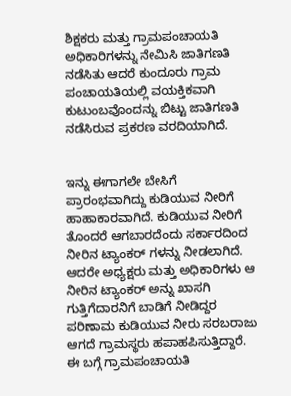ಶಿಕ್ಷಕರು ಮತ್ತು ಗ್ರಾಮಪಂಚಾಯತಿ ಅಧಿಕಾರಿಗಳನ್ನು ನೇಮಿಸಿ ಜಾತಿಗಣತಿ ನಡೆಸಿತು ಆದರೆ ಕುಂದೂರು ಗ್ರಾಮ ಪಂಚಾಯತಿಯಲ್ಲಿ ವಯಕ್ತಿಕವಾಗಿ ಕುಟುಂಬವೊಂದನ್ನು ಬಿಟ್ಟು ಜಾತಿಗಣತಿ ನಡೆಸಿರುವ ಪ್ರಕರಣ ವರದಿಯಾಗಿದೆ.


ಇನ್ನು ಈಗಾಗಲೇ ಬೇಸಿಗೆ ಪ್ರಾರಂಭವಾಗಿದ್ದು ಕುಡಿಯುವ ನೀರಿಗೆ ಹಾಹಾಕಾರವಾಗಿದೆ. ಕುಡಿಯುವ ನೀರಿಗೆ ತೊಂದರೆ ಆಗಬಾರದೆಂದು ಸರ್ಕಾರದಿಂದ ನೀರಿನ ಟ್ಯಾಂಕರ್ ಗಳನ್ನು ನೀಡಲಾಗಿದೆ. ಆದರೇ ಅಧ್ಯಕ್ಷರು ಮತ್ತು ಅಧಿಕಾರಿಗಳು ಆ ನೀರಿನ ಟ್ಯಾಂಕರ್ ಅನ್ನು ಖಾಸಗಿ ಗುತ್ತಿಗೆದಾರನಿಗೆ ಬಾಡಿಗೆ ನೀಡಿದ್ದರ ಪರಿಣಾಮ ಕುಡಿಯುವ ನೀರು ಸರಬರಾಜು ಆಗದೆ ಗ್ರಾಮಸ್ಥರು ಹಪಾಹಪಿಸುತ್ತಿದ್ದಾರೆ. ಈ ಬಗ್ಗೆ ಗ್ರಾಮಪಂಚಾಯತಿ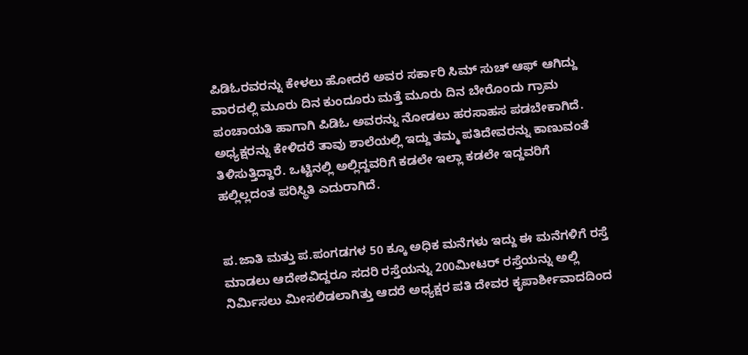ಪಿಡಿಓರವರನ್ನು ಕೇಳಲು ಹೋದರೆ ಅವರ ಸರ್ಕಾರಿ ಸಿಮ್ ಸುಚ್ ಆಫ್ ಆಗಿದ್ದು ವಾರದಲ್ಲಿ ಮೂರು ದಿನ ಕುಂದೂರು ಮತ್ತೆ ಮೂರು ದಿನ ಬೇರೊಂದು ಗ್ರಾಮ ಪಂಚಾಯತಿ ಹಾಗಾಗಿ ಪಿಡಿಓ ಅವರನ್ನು ನೋಡಲು ಹರಸಾಹಸ ಪಡಬೇಕಾಗಿದೆ. ಅಧ್ಯಕ್ಷರನ್ನು ಕೇಳಿದರೆ ತಾವು ಶಾಲೆಯಲ್ಲಿ ಇದ್ದು ತಮ್ಮ ಪತಿದೇವರನ್ನು ಕಾಣುವಂತೆ ತಿಳಿಸುತ್ತಿದ್ದಾರೆ. ಒಟ್ಟಿನಲ್ಲಿ ಅಲ್ಲಿದ್ದವರಿಗೆ ಕಡಲೇ ಇಲ್ಲಾ ಕಡಲೇ ಇದ್ದವರಿಗೆ ಹಲ್ಲಿಲ್ಲದಂತ ಪರಿಸ್ಥಿತಿ ಎದುರಾಗಿದೆ.


ಪ.ಜಾತಿ ಮತ್ತು ಪ.ಪಂಗಡಗಳ 50 ಕ್ಕೂ ಅಧಿಕ ಮನೆಗಳು ಇದ್ದು ಈ ಮನೆಗಳಿಗೆ ರಸ್ತೆ ಮಾಡಲು ಆದೇಶವಿದ್ದರೂ ಸದರಿ ರಸ್ತೆಯನ್ನು 200ಮೀಟರ್ ರಸ್ತೆಯನ್ನು ಅಲ್ಲಿ ನಿರ್ಮಿಸಲು ಮೀಸಲಿಡಲಾಗಿತ್ತು ಆದರೆ ಅಧ್ಯಕ್ಷರ ಪತಿ ದೇವರ ಕೃಪಾರ್ಶೀವಾದದಿಂದ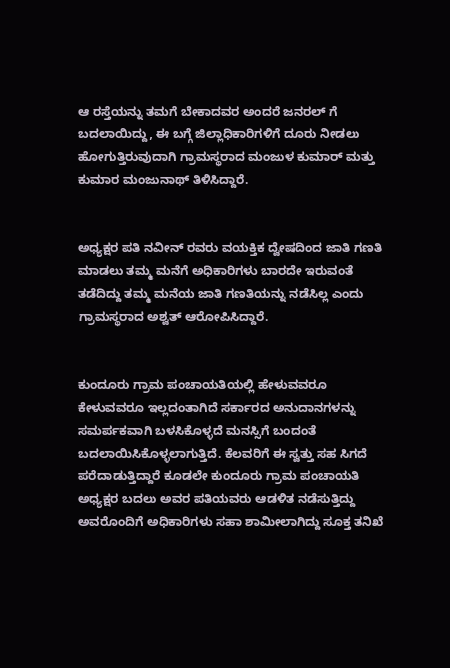ಆ ರಸ್ತೆಯನ್ನು ತಮಗೆ ಬೇಕಾದವರ ಅಂದರೆ ಜನರಲ್ ಗೆ ಬದಲಾಯಿದ್ದು, ಈ ಬಗ್ಗೆ ಜಿಲ್ಲಾಧಿಕಾರಿಗಳಿಗೆ ದೂರು ನೀಡಲು ಹೋಗುತ್ತಿರುವುದಾಗಿ ಗ್ರಾಮಸ್ಥರಾದ ಮಂಜುಳ ಕುಮಾರ್ ಮತ್ತು ಕುಮಾರ ಮಂಜುನಾಥ್ ತಿಳಿಸಿದ್ದಾರೆ.


ಅಧ್ಯಕ್ಷರ ಪತಿ ನವೀನ್ ರವರು ವಯಕ್ತಿಕ ದ್ವೇಷದಿಂದ ಜಾತಿ ಗಣತಿ ಮಾಡಲು ತಮ್ಮ ಮನೆಗೆ ಅಧಿಕಾರಿಗಳು ಬಾರದೇ ಇರುವಂತೆ ತಡೆದಿದ್ದು ತಮ್ಮ ಮನೆಯ ಜಾತಿ ಗಣತಿಯನ್ನು ನಡೆಸಿಲ್ಲ ಎಂದು ಗ್ರಾಮಸ್ಥರಾದ ಅಶ್ವತ್ ಆರೋಪಿಸಿದ್ದಾರೆ.


ಕುಂದೂರು ಗ್ರಾಮ ಪಂಚಾಯತಿಯಲ್ಲಿ ಹೇಳುವವರೂ ಕೇಳುವವರೂ ಇಲ್ಲದಂತಾಗಿದೆ ಸರ್ಕಾರದ ಅನುದಾನಗಳನ್ನು ಸಮರ್ಪಕವಾಗಿ ಬಳಸಿಕೊಳ್ಳದೆ ಮನಸ್ಸಿಗೆ ಬಂದಂತೆ ಬದಲಾಯಿಸಿಕೊಳ್ಳಲಾಗುತ್ತಿದೆ. ಕೆಲವರಿಗೆ ಈ ಸ್ವತ್ತು ಸಹ ಸಿಗದೆ ಪರೆದಾಡುತ್ತಿದ್ದಾರೆ ಕೂಡಲೇ ಕುಂದೂರು ಗ್ರಾಮ ಪಂಚಾಯತಿ ಅಧ್ಯಕ್ಷರ ಬದಲು ಅವರ ಪತಿಯವರು ಆಡಳಿತ ನಡೆಸುತ್ತಿದ್ದು ಅವರೊಂದಿಗೆ ಅಧಿಕಾರಿಗಳು ಸಹಾ ಶಾಮೀಲಾಗಿದ್ದು ಸೂಕ್ತ ತನಿಖೆ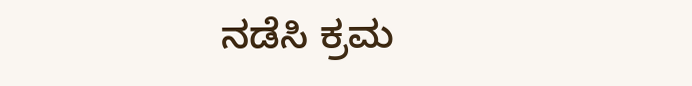ನಡೆಸಿ ಕ್ರಮ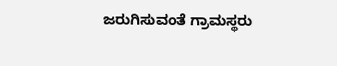ಜರುಗಿಸುವಂತೆ ಗ್ರಾಮಸ್ಥರು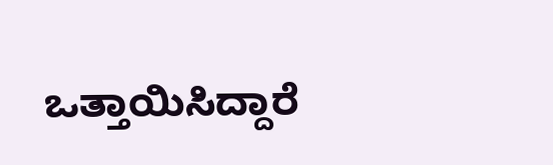ಒತ್ತಾಯಿಸಿದ್ದಾರೆ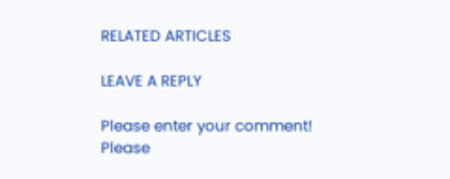RELATED ARTICLES

LEAVE A REPLY

Please enter your comment!
Please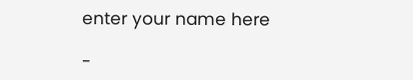enter your name here

-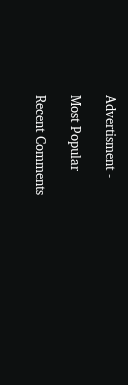Advertisment -

Most Popular

Recent Comments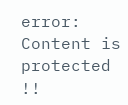error: Content is protected !!